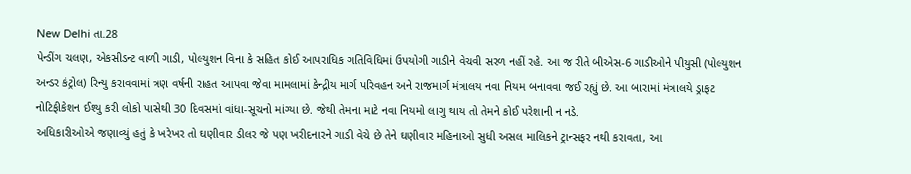New Delhi તા.28
પેન્ડીંગ ચલણ, એકસીડન્ટ વાળી ગાડી, પોલ્યુશન વિના કે સહિત કોઈ આપરાધિક ગતિવિધિમાં ઉપયોગી ગાડીને વેચવી સરળ નહીં રહે. આ જ રીતે બીએસ-6 ગાડીઓને પીયુસી (પોલ્યુશન અન્ડર કંટ્રોલ) રિન્યુ કરાવવામાં ત્રણ વર્ષની રાહત આપવા જેવા મામલામાં કેન્દ્રીય માર્ગ પરિવહન અને રાજમાર્ગ મંત્રાલય નવા નિયમ બનાવવા જઈ રહ્યું છે. આ બારામાં મંત્રાલયે ડ્રાફટ નોટિફીકેશન ઈશ્યુ કરી લોકો પાસેથી 30 દિવસમાં વાંધા-સૂચનો માંગ્યા છે. જેથી તેમના માટે નવા નિયમો લાગુ થાય તો તેમને કોઈ પરેશાની ન નડે.
અધિકારીઓએ જણાવ્યું હતું કે ખરેખર તો ઘણીવાર ડીલર જે પણ ખરીદનારને ગાડી વેચે છે તેને ઘણીવાર મહિનાઓ સુધી અસલ માલિકને ટ્રાન્સફર નથી કરાવતા, આ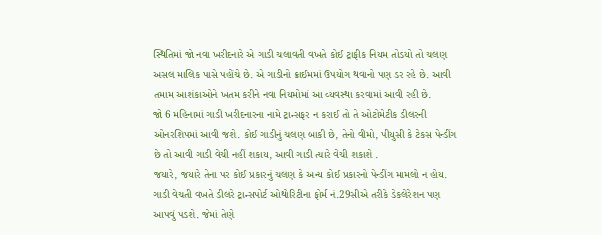સ્થિતિમાં જો નવા ખરીદનારે એ ગાડી ચલાવતી વખતે કોઈ ટ્રાફીક નિયમ તોડયો તો ચલણ અસલ માલિક પાસે પહોંચે છે. એ ગાડીનો ક્રાઈમમાં ઉપયોગ થવાનો પણ ડર રહે છે. આવી તમામ આશંકાઓને ખતમ કરીને નવા નિયમોમાં આ વ્યવસ્થા કરવામાં આવી રહી છે.
જો 6 મહિનામાં ગાડી ખરીદનારના નામે ટ્રાન્સફર ન કરાઈ તો તે ઓટોમેટીક ડીલરની ઓનરશિપમાં આવી જશે. કોઈ ગાડીનું ચલણ બાકી છે, તેનો વીમો, પીયુસી કે ટેકસ પેન્ડીંગ છે તો આવી ગાડી વેચી નહીં શકાય, આવી ગાડી ત્યારે વેચી શકાશે .
જયારે, જયારે તેના પર કોઈ પ્રકારનું ચલણ કે અન્ય કોઈ પ્રકારનો પેન્ડીંગ મામલો ન હોય. ગાડી વેચતી વખતે ડીલરે ટ્રાન્સપોર્ટ ઓથોરિટીના ફોર્મ નં.29સીએ તરીકે ડેકલેરેશન પણ આપવું પડશે. જેમાં તેણે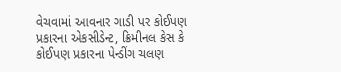વેચવામાં આવનાર ગાડી પર કોઈપણ પ્રકારના એકસીડેન્ટ, ક્રિમીનલ કેસ કે કોઈપણ પ્રકારના પેન્ડીંગ ચલણ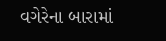વગેરેના બારામાં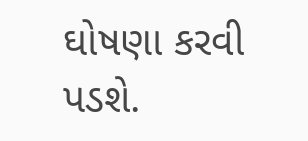ઘોષણા કરવી પડશે.